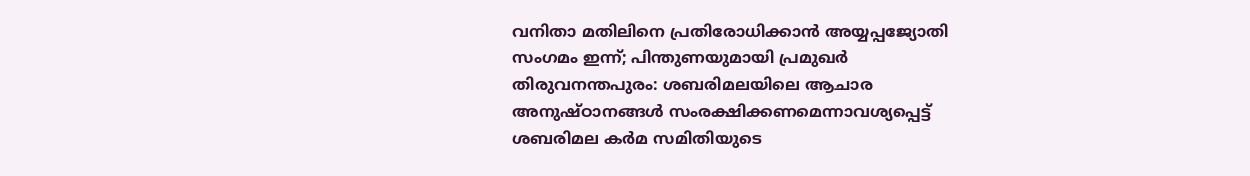വനിതാ മതിലിനെ പ്രതിരോധിക്കാൻ അയ്യപ്പജ്യോതി സംഗമം ഇന്ന്; പിന്തുണയുമായി പ്രമുഖർ
തിരുവനന്തപുരം: ശബരിമലയിലെ ആചാര അനുഷ്ഠാനങ്ങൾ സംരക്ഷിക്കണമെന്നാവശ്യപ്പെട്ട് ശബരിമല കർമ സമിതിയുടെ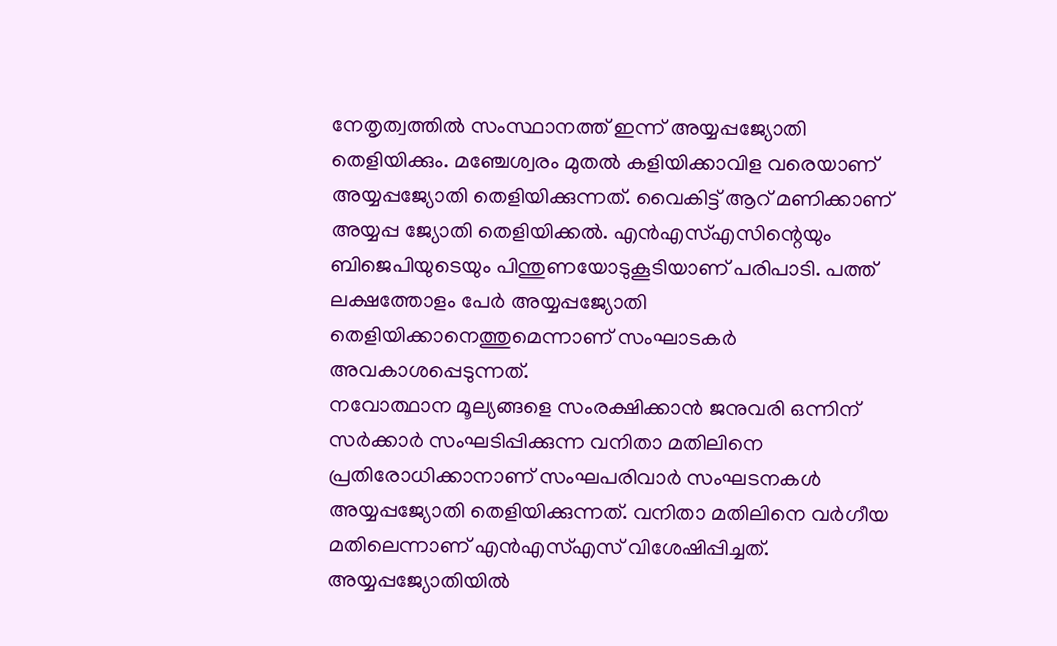നേതൃത്വത്തിൽ സംസ്ഥാനത്ത് ഇന്ന് അയ്യപ്പജ്യോതി തെളിയിക്കും. മഞ്ചേശ്വരം മുതൽ കളിയിക്കാവിള വരെയാണ് അയ്യപ്പജ്യോതി തെളിയിക്കുന്നത്. വൈകിട്ട് ആറ് മണിക്കാണ് അയ്യപ്പ ജ്യോതി തെളിയിക്കൽ. എൻഎസ്എസിന്റെയും ബിജെപിയുടെയും പിന്തുണയോടുകൂടിയാണ് പരിപാടി. പത്ത് ലക്ഷത്തോളം പേർ അയ്യപ്പജ്യോതി തെളിയിക്കാനെത്തുമെന്നാണ് സംഘാടകർ അവകാശപ്പെടുന്നത്.
നവോത്ഥാന മൂല്യങ്ങളെ സംരക്ഷിക്കാൻ ജനുവരി ഒന്നിന് സർക്കാർ സംഘടിപ്പിക്കുന്ന വനിതാ മതിലിനെ പ്രതിരോധിക്കാനാണ് സംഘപരിവാർ സംഘടനകൾ അയ്യപ്പജ്യോതി തെളിയിക്കുന്നത്. വനിതാ മതിലിനെ വർഗീയ മതിലെന്നാണ് എൻഎസ്എസ് വിശേഷിപ്പിച്ചത്. അയ്യപ്പജ്യോതിയിൽ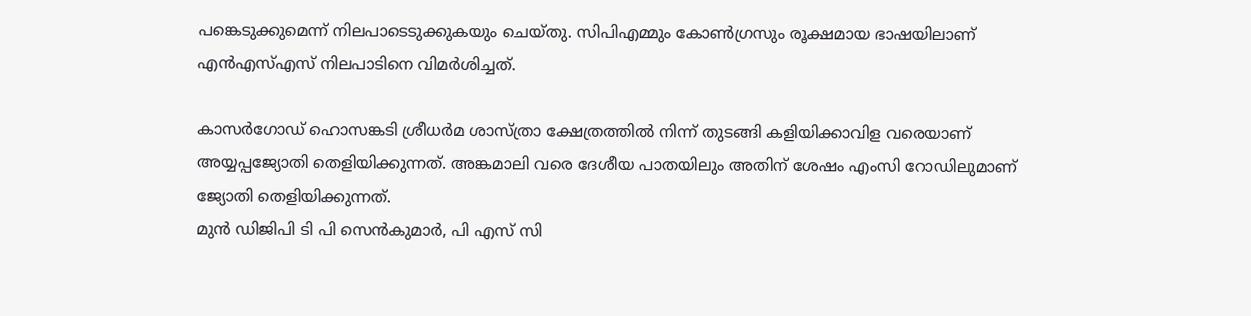പങ്കെടുക്കുമെന്ന് നിലപാടെടുക്കുകയും ചെയ്തു. സിപിഎമ്മും കോൺഗ്രസും രൂക്ഷമായ ഭാഷയിലാണ് എൻഎസ്എസ് നിലപാടിനെ വിമർശിച്ചത്.

കാസർഗോഡ് ഹൊസങ്കടി ശ്രീധർമ ശാസ്ത്രാ ക്ഷേത്രത്തിൽ നിന്ന് തുടങ്ങി കളിയിക്കാവിള വരെയാണ് അയ്യപ്പജ്യോതി തെളിയിക്കുന്നത്. അങ്കമാലി വരെ ദേശീയ പാതയിലും അതിന് ശേഷം എംസി റോഡിലുമാണ് ജ്യോതി തെളിയിക്കുന്നത്.
മുൻ ഡിജിപി ടി പി സെൻകുമാർ, പി എസ് സി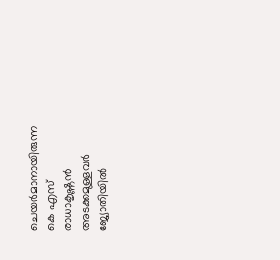ചെയർമാനായിരുന്ന കെ എസ് രാധാകൃഷ്ണൻ അടക്കമുള്ളവർ ജ്യോതിയിൽ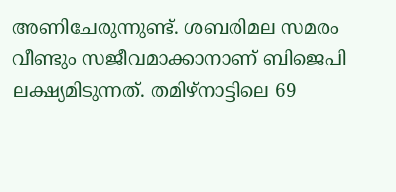അണിചേരുന്നുണ്ട്. ശബരിമല സമരം വീണ്ടും സജീവമാക്കാനാണ് ബിജെപി ലക്ഷ്യമിടുന്നത്. തമിഴ്നാട്ടിലെ 69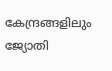കേന്ദ്രങ്ങളിലും ജ്യോതി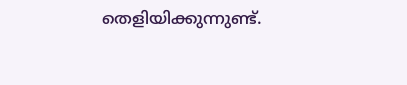തെളിയിക്കുന്നുണ്ട്.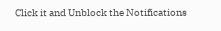Click it and Unblock the Notifications